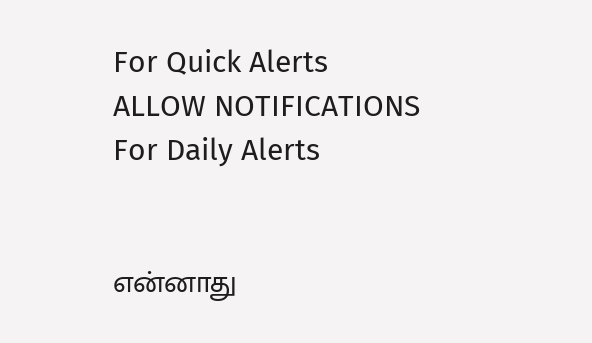For Quick Alerts
ALLOW NOTIFICATIONS
For Daily Alerts


என்னாது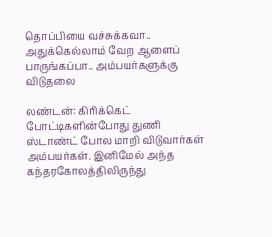தொப்பியை வச்சுக்கவா.. அதுக்கெல்லாம் வேற ஆளைப் பாருங்கப்பா.. அம்பயர்களுக்கு விடுதலை

லண்டன்: கிரிக்கெட் போட்டிகளின்போது துணி ஸ்டாண்ட் போல மாறி விடுவார்கள் அம்பயர்கள். இனிமேல் அந்த கந்தரகோலத்திலிருந்து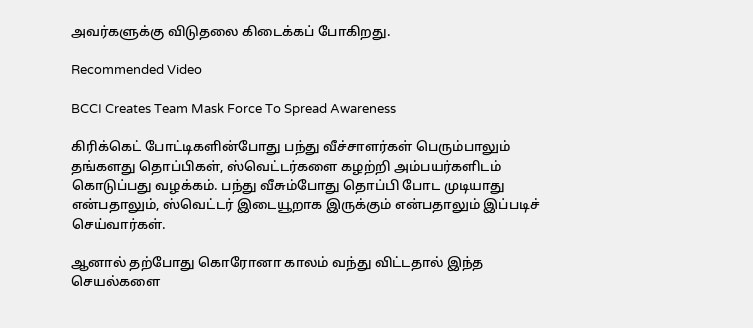அவர்களுக்கு விடுதலை கிடைக்கப் போகிறது.

Recommended Video

BCCI Creates Team Mask Force To Spread Awareness

கிரிக்கெட் போட்டிகளின்போது பந்து வீச்சாளர்கள் பெரும்பாலும் தங்களது தொப்பிகள், ஸ்வெட்டர்களை கழற்றி அம்பயர்களிடம் கொடுப்பது வழக்கம். பந்து வீசும்போது தொப்பி போட முடியாது என்பதாலும், ஸ்வெட்டர் இடையூறாக இருக்கும் என்பதாலும் இப்படிச் செய்வார்கள்.

ஆனால் தற்போது கொரோனா காலம் வந்து விட்டதால் இந்த செயல்களை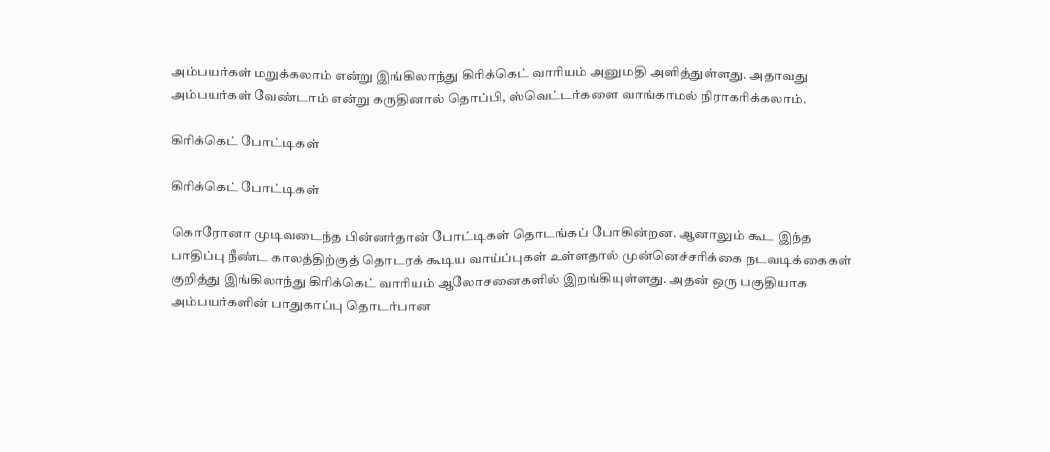அம்பயர்கள் மறுக்கலாம் என்று இங்கிலாந்து கிரிக்கெட் வாரியம் அனுமதி அளித்துள்ளது. அதாவது அம்பயர்கள் வேண்டாம் என்று கருதினால் தொப்பி, ஸ்வெட்டர்களை வாங்காமல் நிராகரிக்கலாம்.

கிரிக்கெட் போட்டிகள்

கிரிக்கெட் போட்டிகள்

கொரோனா முடிவடைந்த பின்னர்தான் போட்டிகள் தொடங்கப் போகின்றன. ஆனாலும் கூட இந்த பாதிப்பு நீண்ட காலத்திற்குத் தொடரக் கூடிய வாய்ப்புகள் உள்ளதால் முன்னெச்சரிக்கை நடவடிக்கைகள் குறித்து இங்கிலாந்து கிரிக்கெட் வாரியம் ஆலோசனைகளில் இறங்கியுள்ளது. அதன் ஒரு பகுதியாக அம்பயர்களின் பாதுகாப்பு தொடர்பான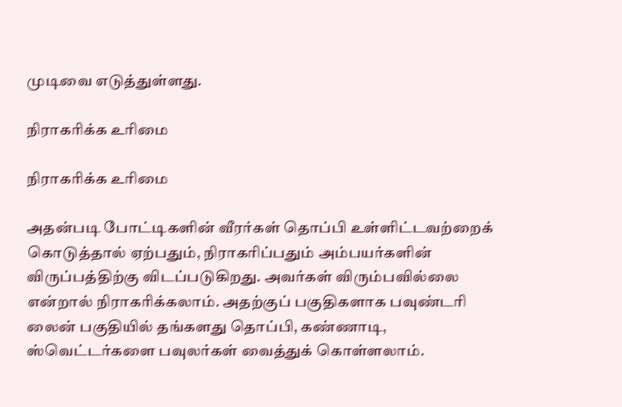முடிவை எடுத்துள்ளது.

நிராகரிக்க உரிமை

நிராகரிக்க உரிமை

அதன்படி போட்டிகளின் வீரர்கள் தொப்பி உள்ளிட்டவற்றைக் கொடுத்தால் ஏற்பதும், நிராகரிப்பதும் அம்பயர்களின் விருப்பத்திற்கு விடப்படுகிறது. அவர்கள் விரும்பவில்லை என்றால் நிராகரிக்கலாம். அதற்குப் பகுதிகளாக பவுண்டரி லைன் பகுதியில் தங்களது தொப்பி, கண்ணாடி, ஸ்வெட்டர்களை பவுலர்கள் வைத்துக் கொள்ளலாம்.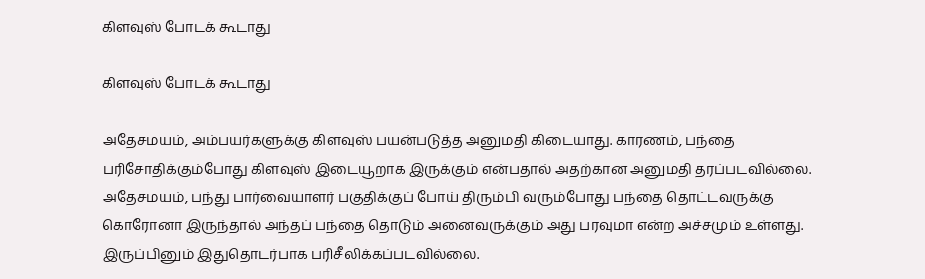கிளவுஸ் போடக் கூடாது

கிளவுஸ் போடக் கூடாது

அதேசமயம், அம்பயர்களுக்கு கிளவுஸ் பயன்படுத்த அனுமதி கிடையாது. காரணம், பந்தை பரிசோதிக்கும்போது கிளவுஸ் இடையூறாக இருக்கும் என்பதால் அதற்கான அனுமதி தரப்படவில்லை. அதேசமயம், பந்து பார்வையாளர் பகுதிக்குப் போய் திரும்பி வரும்போது பந்தை தொட்டவருக்கு கொரோனா இருந்தால் அந்தப் பந்தை தொடும் அனைவருக்கும் அது பரவுமா என்ற அச்சமும் உள்ளது. இருப்பினும் இதுதொடர்பாக பரிசீலிக்கப்படவில்லை.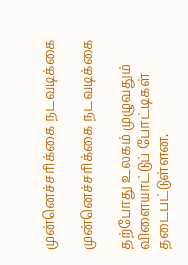முன்னெச்சரிக்கை நடவடிக்கை

முன்னெச்சரிக்கை நடவடிக்கை

தற்போது உலகம் முழுவதும் விளையாட்டுப் போட்டிகள் தடைபட்டுள்ளன.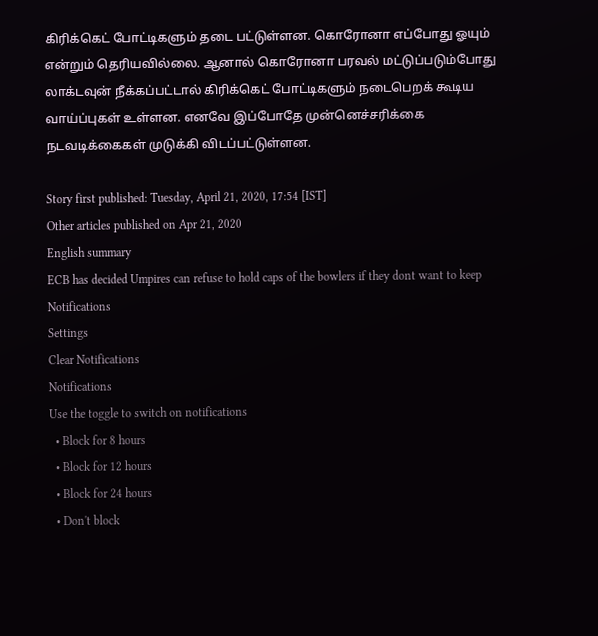கிரிக்கெட் போட்டிகளும் தடை பட்டுள்ளன. கொரோனா எப்போது ஓயும் என்றும் தெரியவில்லை. ஆனால் கொரோனா பரவல் மட்டுப்படும்போது லாக்டவுன் நீக்கப்பட்டால் கிரிக்கெட் போட்டிகளும் நடைபெறக் கூடிய வாய்ப்புகள் உள்ளன. எனவே இப்போதே முன்னெச்சரிக்கை நடவடிக்கைகள் முடுக்கி விடப்பட்டுள்ளன.

Story first published: Tuesday, April 21, 2020, 17:54 [IST]
Other articles published on Apr 21, 2020
English summary
ECB has decided Umpires can refuse to hold caps of the bowlers if they dont want to keep
Notifications
Settings
Clear Notifications
Notifications
Use the toggle to switch on notifications
  • Block for 8 hours
  • Block for 12 hours
  • Block for 24 hours
  • Don't block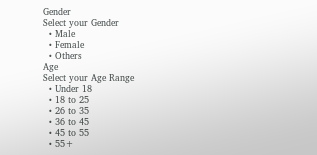Gender
Select your Gender
  • Male
  • Female
  • Others
Age
Select your Age Range
  • Under 18
  • 18 to 25
  • 26 to 35
  • 36 to 45
  • 45 to 55
  • 55+